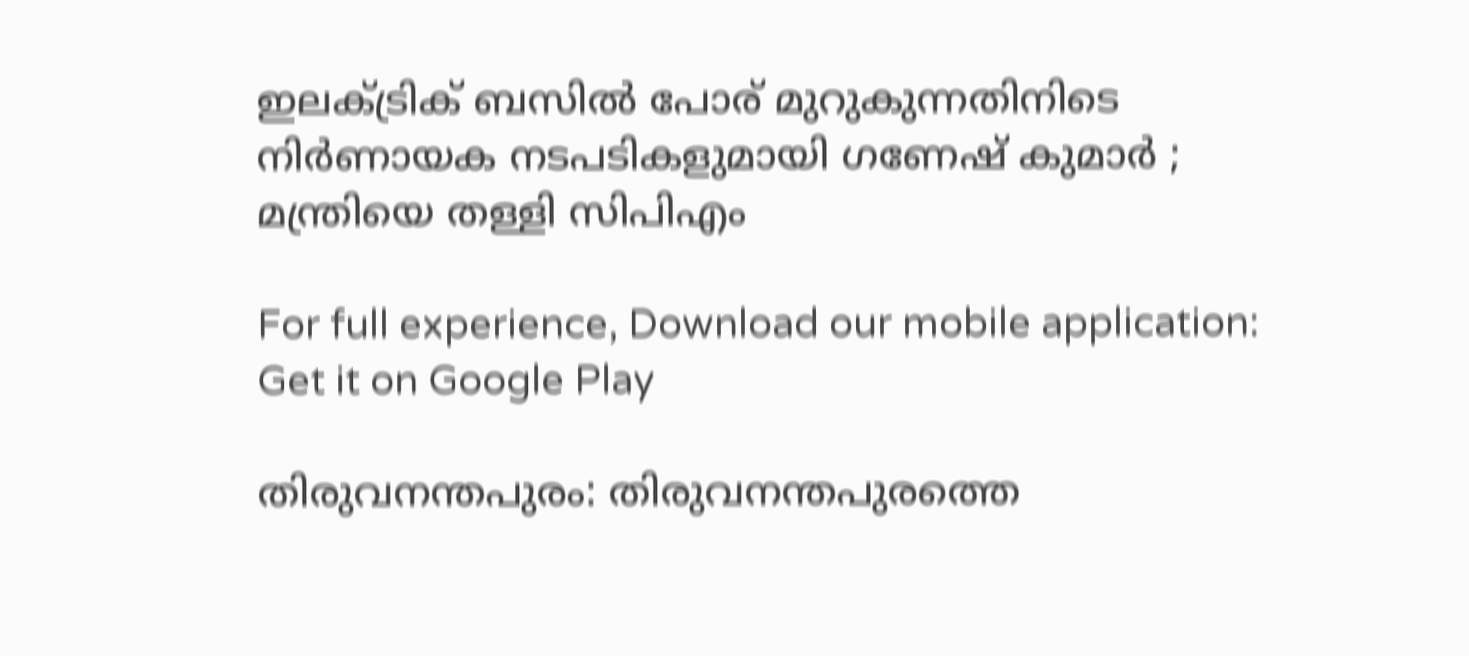ഇലക്ട്രിക് ബസില്‍ പോര് മുറുകുന്നതിനിടെ നിര്‍ണായക നടപടികളുമായി ഗണേഷ് കുമാര്‍ ; മന്ത്രിയെ തള്ളി സിപിഎം

For full experience, Download our mobile application:
Get it on Google Play

തിരുവനന്തപുരം: തിരുവനന്തപുരത്തെ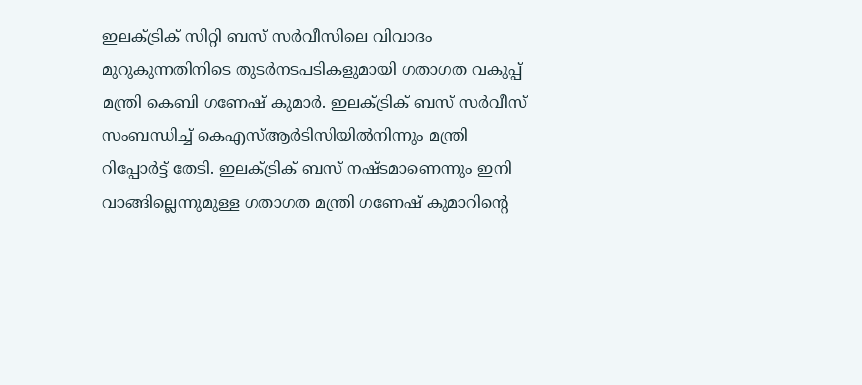ഇലക്ട്രിക് സിറ്റി ബസ് സര്‍വീസിലെ വിവാദം മുറുകുന്നതിനിടെ തുടര്‍നടപടികളുമായി ഗതാഗത വകുപ്പ് മന്ത്രി കെബി ഗണേഷ് കുമാര്‍. ഇലക്ട്രിക് ബസ് സര്‍വീസ് സംബന്ധിച്ച് കെഎസ്ആര്‍ടിസിയില്‍നിന്നും മന്ത്രി റിപ്പോര്‍ട്ട് തേടി. ഇലക്ട്രിക് ബസ് നഷ്ടമാണെന്നും ഇനി വാങ്ങില്ലെന്നുമുള്ള ഗതാഗത മന്ത്രി ഗണേഷ് കുമാറിന്‍റെ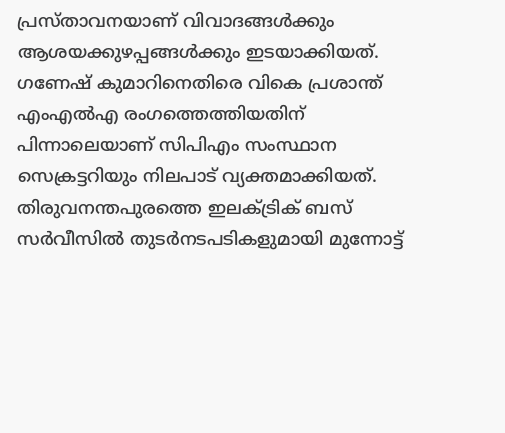പ്രസ്താവനയാണ് വിവാദങ്ങള്‍ക്കും ആശയക്കുഴപ്പങ്ങള്‍ക്കും ഇടയാക്കിയത്. ഗണേഷ് കുമാറിനെതിരെ വികെ പ്രശാന്ത് എംഎല്‍എ രംഗത്തെത്തിയതിന് പിന്നാലെയാണ് സിപിഎം സംസ്ഥാന സെക്രട്ടറിയും നിലപാട് വ്യക്തമാക്കിയത്. തിരുവനന്തപുരത്തെ ഇലക്ട്രിക് ബസ് സര്‍വീസില്‍ തുടര്‍നടപടികളുമായി മുന്നോട്ട്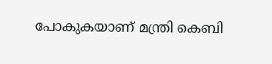പോകുകയാണ് മന്ത്രി കെബി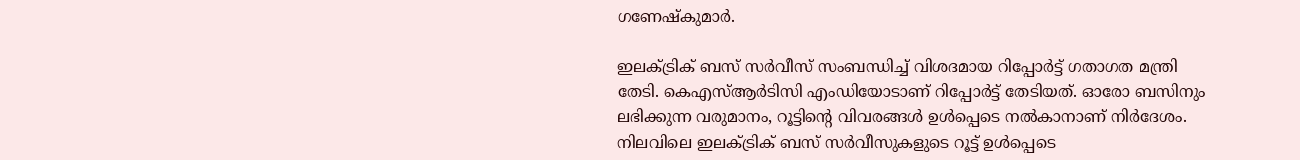ഗണേഷ്കുമാര്‍.

ഇലക്ട്രിക് ബസ് സര്‍വീസ് സംബന്ധിച്ച് വിശദമായ റിപ്പോര്‍ട്ട് ഗതാഗത മന്ത്രി തേടി. കെഎസ്ആര്‍ടിസി എംഡിയോടാണ് റിപ്പോര്‍ട്ട് തേടിയത്. ഓരോ ബസിനും ലഭിക്കുന്ന വരുമാനം, റൂട്ടിന്‍റെ വിവരങ്ങള്‍ ഉള്‍പ്പെടെ നല്‍കാനാണ് നിര്‍ദേശം. നിലവിലെ ഇലക്ട്രിക് ബസ് സര്‍വീസുകളുടെ റൂട്ട് ഉള്‍പ്പെടെ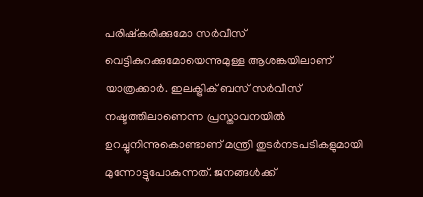പരിഷ്കരിക്കുമോ സര്‍വീസ് വെട്ടികുറക്കുമോയെന്നുമുള്ള ആശങ്കയിലാണ് യാത്രക്കാര്‍. ഇലക്ട്രിക് ബസ് സര്‍വീസ് നഷ്ടത്തിലാണെന്ന പ്രസ്താവനയില്‍ ഉറച്ചുനിന്നുകൊണ്ടാണ് മന്ത്രി തുടര്‍നടപടികളുമായി മുന്നോട്ടുപോകുന്നത്. ജനങ്ങള്‍ക്ക്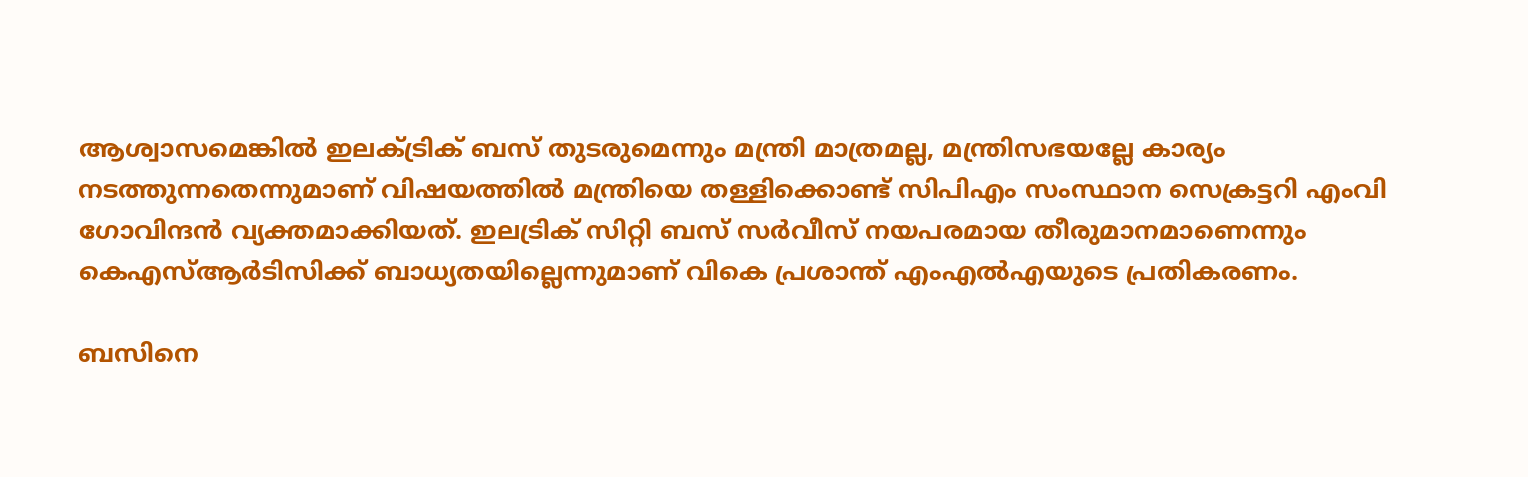ആശ്വാസമെങ്കില്‍ ഇലക്ട്രിക് ബസ് തുടരുമെന്നും മന്ത്രി മാത്രമല്ല, മന്ത്രിസഭയല്ലേ കാര്യം നടത്തുന്നതെന്നുമാണ് വിഷയത്തില്‍ മന്ത്രിയെ തള്ളിക്കൊണ്ട് സിപിഎം സംസ്ഥാന സെക്രട്ടറി എംവി ഗോവിന്ദന്‍ വ്യക്തമാക്കിയത്. ഇലട്രിക് സിറ്റി ബസ് സര്‍വീസ് നയപരമായ തീരുമാനമാണെന്നും കെഎസ്ആര്‍ടിസിക്ക് ബാധ്യതയില്ലെന്നുമാണ് വികെ പ്രശാന്ത് എംഎല്‍എയുടെ പ്രതികരണം.

ബസിനെ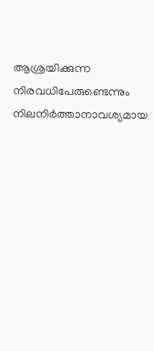ആശ്രയിക്കുന്ന നിരവധിപേരുണ്ടെന്നും നിലനിര്‍ത്താനാവശ്യമായ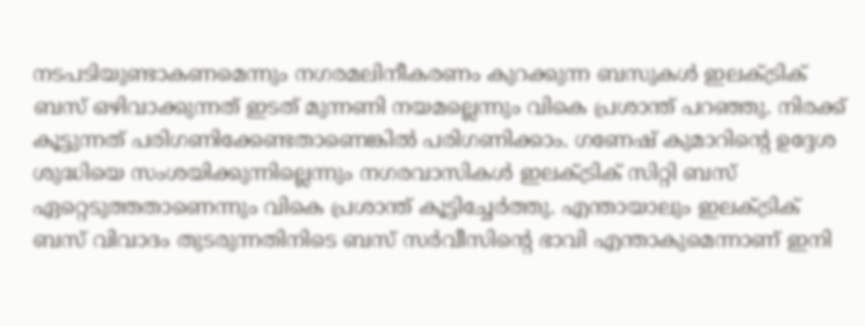നടപടിയുണ്ടാകണമെന്നും നഗരമലിനീകരണം കുറക്കുന്ന ബസുകള്‍ ഇലക്ട്രിക് ബസ് ഒഴിവാക്കുന്നത് ഇടത് മുന്നണി നയമല്ലെന്നും വികെ പ്രശാന്ത് പറഞ്ഞു. നിരക്ക് കൂട്ടുന്നത് പരിഗണിക്കേണ്ടതാണെങ്കില്‍ പരിഗണിക്കാം. ഗണേഷ് കുമാറിന്‍റെ ഉദ്ദേശ ശുദ്ധിയെ സംശയിക്കുന്നില്ലെന്നും നഗരവാസികൾ ഇലക്ട്രിക് സിറ്റി ബസ് ഏറ്റെടുത്തതാണെന്നും വികെ പ്രശാന്ത് കൂട്ടിച്ചേര്‍ത്തു. എന്തായാലും ഇലക്ട്രിക് ബസ് വിവാദം തുടരുന്നതിനിടെ ബസ് സര്‍വീസിന്‍റെ ഭാവി എന്താകുമെന്നാണ് ഇനി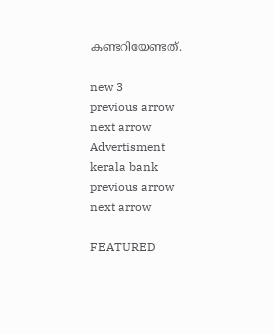കണ്ടറിയേണ്ടത്.

new 3
previous arrow
next arrow
Advertisment
kerala bank
previous arrow
next arrow

FEATURED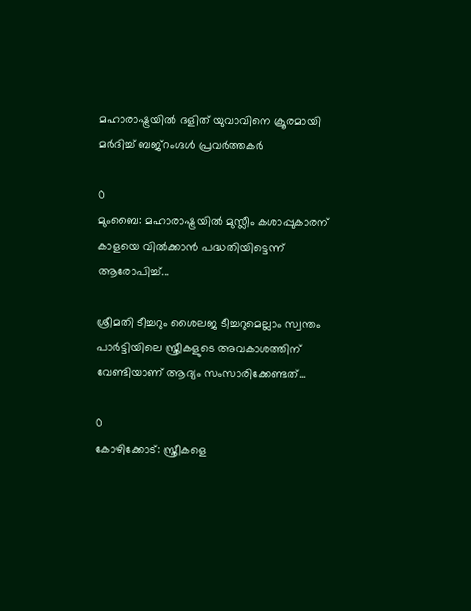മഹാരാഷ്ട്രയിൽ ദളിത് യുവാവിനെ ക്രൂരമായി മര്‍ദിച്ച് ബജ്റംഗ്ദൾ പ്രവർത്തകർ

0
മുംബൈ: മഹാരാഷ്ട്രയിൽ മുസ്ലീം കശാപ്പുകാരന് കാളയെ വിൽക്കാൻ പദ്ധതിയിട്ടെന്ന് ആരോപിച്ച്...

ശ്രീമതി ടീച്ചറും ശൈലജ ടീച്ചറുമെല്ലാം സ്വന്തം പാർട്ടിയിലെ സ്ത്രീകളുടെ അവകാശത്തിന് വേണ്ടിയാണ് ആദ്യം സംസാരിക്കേണ്ടത്...

0
കോഴിക്കോട്: സ്ത്രീകളെ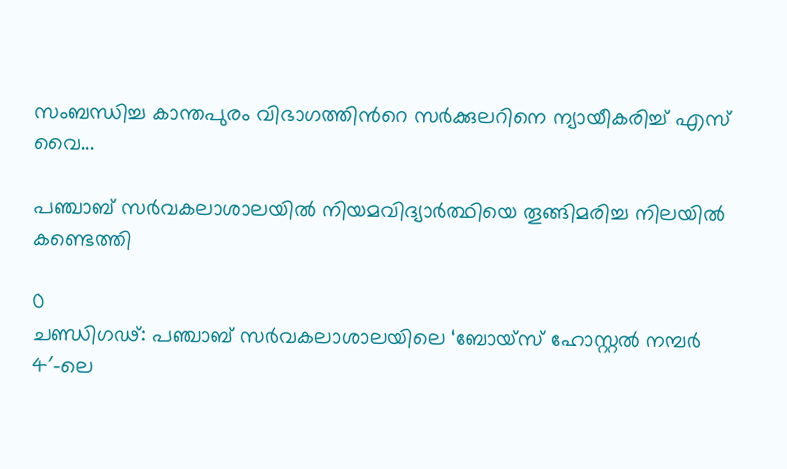സംബന്ധിച്ച കാന്തപുരം വിഭാഗത്തിന്‍റെ സർക്കുലറിനെ ന്യായീകരിച്ച് എസ് വൈ...

പഞ്ചാബ് സർവകലാശാലയിൽ നിയമവിദ്യാർത്ഥിയെ തൂങ്ങിമരിച്ച നിലയിൽ കണ്ടെത്തി

0
ചണ്ഡിഗഢ്: പഞ്ചാബ് സർവകലാശാലയിലെ ‘ബോയ്‌സ് ഹോസ്റ്റൽ നമ്പർ 4′-ലെ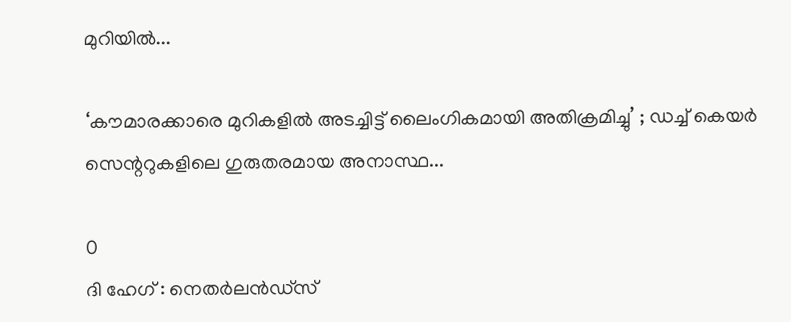മുറിയിൽ...

‘കൗമാരക്കാരെ മുറികളിൽ അടച്ചിട്ട് ലൈംഗികമായി അതിക്രമിച്ചു’ ; ഡച്ച് കെയർ സെന്ററുകളിലെ ഗുരുതരമായ അനാസ്ഥ...

0
ദി ഹേഗ് : നെതർലൻഡ്സ്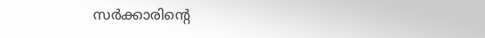സർക്കാരിന്റെ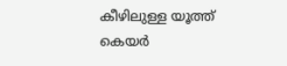കീഴിലുള്ള യൂത്ത് കെയർ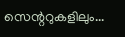സെന്ററുകളിലും...